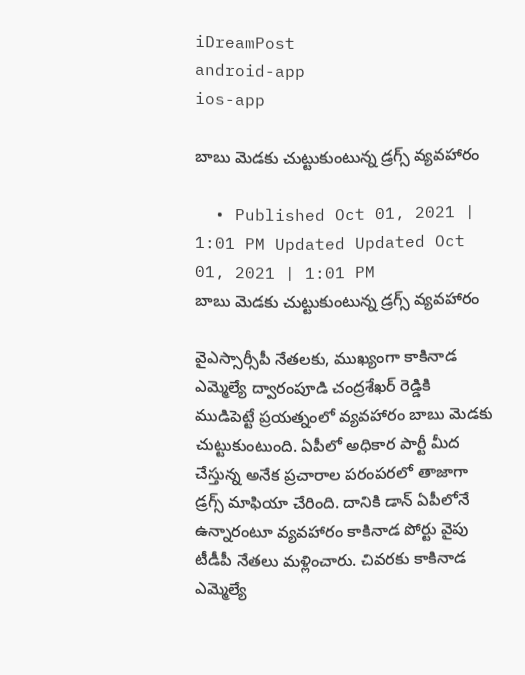iDreamPost
android-app
ios-app

బాబు మెడకు చుట్టుకుంటున్న డ్రగ్స్ వ్యవహారం

  • Published Oct 01, 2021 | 1:01 PM Updated Updated Oct 01, 2021 | 1:01 PM
బాబు మెడకు చుట్టుకుంటున్న డ్రగ్స్ వ్యవహారం

వైఎస్సార్సీపీ నేతలకు, ముఖ్యంగా కాకినాడ ఎమ్మెల్యే ద్వారంపూడి చంద్రశేఖర్ రెడ్డికి ముడిపెట్టే ప్రయత్నంలో వ్యవహారం బాబు మెడకు చుట్టుకుంటుంది. ఏపీలో అధికార పార్టీ మీద చేస్తున్న అనేక ప్రచారాల పరంపరలో తాజాగా డ్రగ్స్ మాఫియా చేరింది. దానికి డాన్ ఏపీలోనే ఉన్నారంటూ వ్యవహారం కాకినాడ పోర్టు వైపు టీడీపీ నేతలు మళ్లించారు. చివరకు కాకినాడ ఎమ్మెల్యే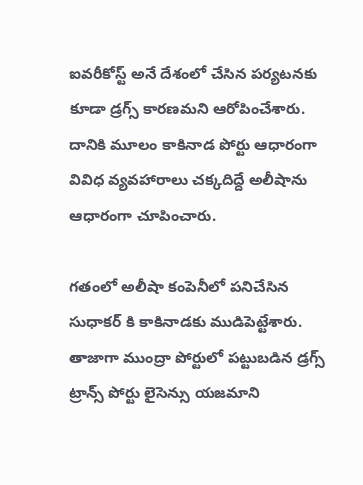ఐవరీకోస్ట్ అనే దేశంలో చేసిన పర్యటనకు కూడా డ్రగ్స్ కారణమని ఆరోపించేశారు. దానికి మూలం కాకినాడ పోర్టు ఆధారంగా వివిధ వ్యవహారాలు చక్కదిద్దే అలీషాను ఆధారంగా చూపించారు.

గతంలో అలీషా కంపెనీలో పనిచేసిన సుధాకర్ కి కాకినాడకు ముడిపెట్టేశారు. తాజాగా ముంద్రా పోర్టులో పట్టుబడిన డ్రగ్స్ ట్రాన్స్ పోర్టు లైసెన్సు యజమాని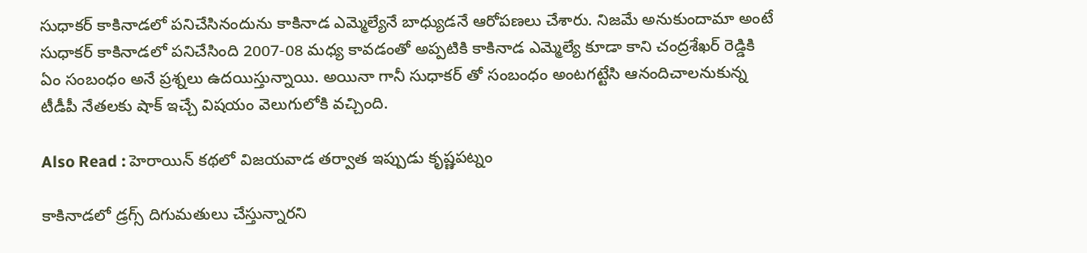సుధాకర్ కాకినాడలో పనిచేసినందును కాకినాడ ఎమ్మెల్యేనే బాధ్యుడనే ఆరోపణలు చేశారు. నిజమే అనుకుందామా అంటే సుధాకర్ కాకినాడలో పనిచేసింది 2007-08 మధ్య కావడంతో అప్పటికి కాకినాడ ఎమ్మెల్యే కూడా కాని చంద్రశేఖర్ రెడ్డికి ఏం సంబంధం అనే ప్రశ్నలు ఉదయిస్తున్నాయి. అయినా గానీ సుధాకర్ తో సంబంధం అంటగట్టేసి ఆనందిచాలనుకున్న టీడీపీ నేతలకు షాక్ ఇచ్చే విషయం వెలుగులోకి వచ్చింది.

Also Read : హెరాయిన్ కథలో విజయవాడ తర్వాత ఇప్పుడు కృష్ణపట్నం

కాకినాడలో డ్రగ్స్ దిగుమతులు చేస్తున్నారని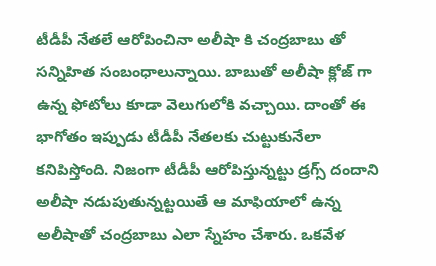టీడీపీ నేతలే ఆరోపించినా అలీషా కి చంద్రబాబు తో సన్నిహిత సంబంధాలున్నాయి. బాబుతో అలీషా క్లోజ్ గా ఉన్న ఫోటోలు కూడా వెలుగులోకి వచ్చాయి. దాంతో ఈ భాగోతం ఇప్పుడు టీడీపీ నేతలకు చుట్టుకునేలా కనిపిస్తోంది. నిజంగా టీడీపీ ఆరోపిస్తున్నట్టు డ్రగ్స్ దందాని అలీషా నడుపుతున్నట్టయితే ఆ మాఫియాలో ఉన్న అలీషాతో చంద్రబాబు ఎలా స్నేహం చేశారు. ఒకవేళ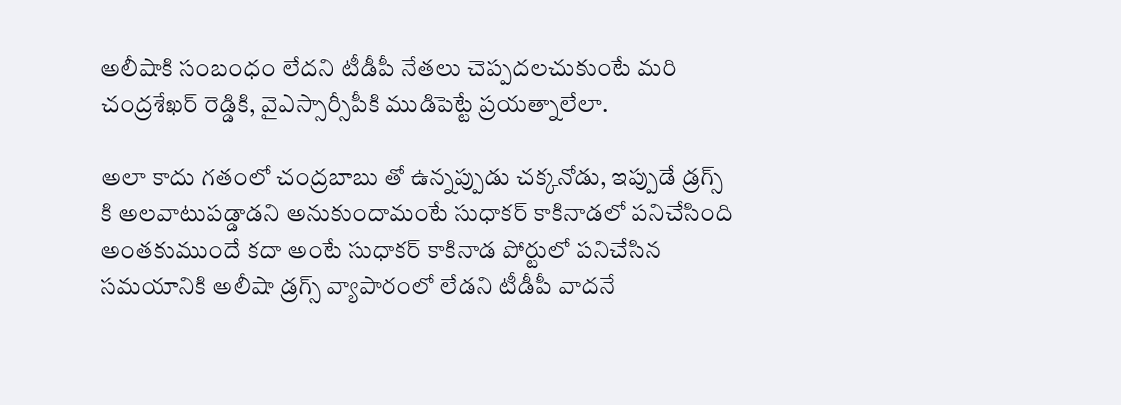అలీషాకి సంబంధం లేదని టీడీపీ నేతలు చెప్పదలచుకుంటే మరి చంద్రశేఖర్ రెడ్డికి, వైఎస్సార్సీపీకి ముడిపెట్టే ప్రయత్నాలేలా.

అలా కాదు గతంలో చంద్రబాబు తో ఉన్నప్పుడు చక్కనోడు, ఇప్పుడే డ్రగ్స్ కి అలవాటుపడ్డాడని అనుకుందామంటే సుధాకర్ కాకినాడలో పనిచేసింది అంతకుముందే కదా అంటే సుధాకర్ కాకినాడ పోర్టులో పనిచేసిన సమయానికి అలీషా డ్రగ్స్ వ్యాపారంలో లేడని టీడీపీ వాదనే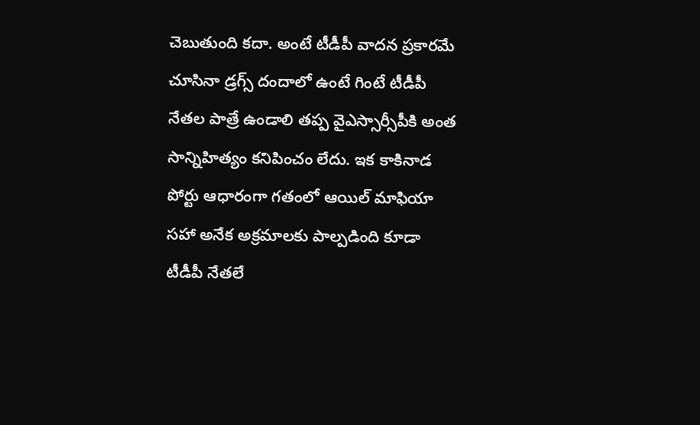చెబుతుంది కదా. అంటే టీడీపీ వాదన ప్రకారమే చూసినా డ్రగ్స్ దందాలో ఉంటే గింటే టీడీపీ నేతల పాత్రే ఉండాలి తప్ప వైఎస్సార్సీపీకి అంత సాన్నిహిత్యం కనిపించం లేదు. ఇక కాకినాడ పోర్టు ఆధారంగా గతంలో ఆయిల్ మాఫియా సహా అనేక అక్రమాలకు పాల్పడింది కూడా టీడీపీ నేతలే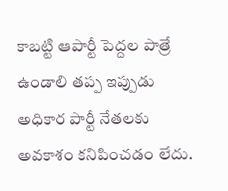కాబట్టి ఆపార్టీ పెద్దల పాత్రే ఉండాలి తప్ప ఇప్పుడు అధికార పార్టీ నేతలకు అవకాశం కనిపించడం లేదు.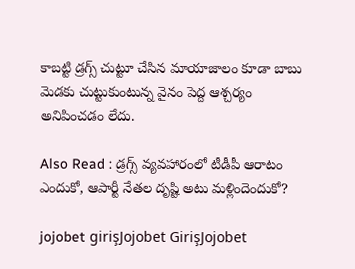కాబట్టి డ్రగ్స్ చుట్టూ చేసిన మాయాజాలం కూడా బాబు మెడకు చుట్టుకుంటున్న వైనం పెద్ద ఆశ్చర్యం అనిపించడం లేదు.

Also Read : డ్రగ్స్ వ్యవహారంలో టీడీపీ ఆరాటం ఎందుకో, ఆపార్టీ నేతల దృష్టి అటు మళ్లిందెందుకో?

jojobet girişJojobet GirişJojobet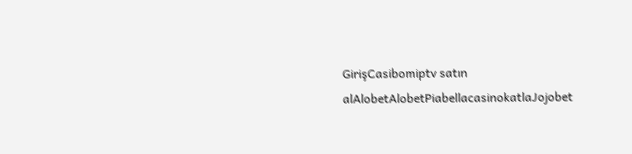GirişCasibomiptv satın alAlobetAlobetPiabellacasinokatlaJojobet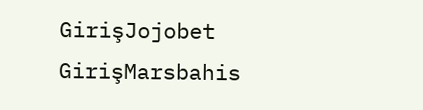GirişJojobet GirişMarsbahis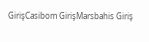GirişCasibom GirişMarsbahis Giriş